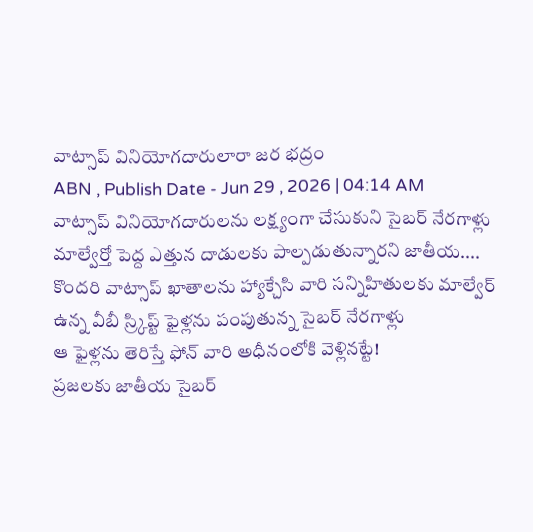వాట్సాప్ వినియోగదారులారా జర భద్రం
ABN , Publish Date - Jun 29 , 2026 | 04:14 AM
వాట్సాప్ వినియోగదారులను లక్ష్యంగా చేసుకుని సైబర్ నేరగాళ్లు మాల్వేర్తో పెద్ద ఎత్తున దాడులకు పాల్పడుతున్నారని జాతీయ....
కొందరి వాట్సాప్ ఖాతాలను హ్యాక్చేసి వారి సన్నిహితులకు మాల్వేర్ ఉన్న వీబీ స్ర్కిప్ట్ ఫైళ్లను పంపుతున్న సైబర్ నేరగాళ్లు
ఆ ఫైళ్లను తెరిస్తే ఫోన్ వారి అధీనంలోకి వెళ్లినట్టే!
ప్రజలకు జాతీయ సైబర్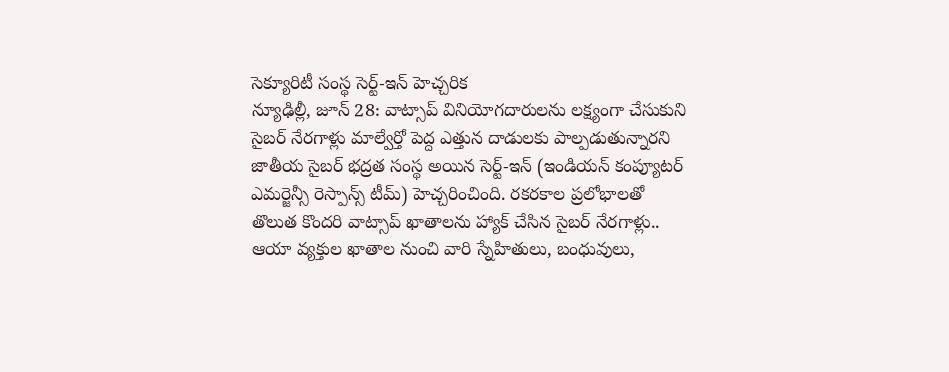సెక్యూరిటీ సంస్థ సెర్ట్-ఇన్ హెచ్చరిక
న్యూఢిల్లీ, జూన్ 28: వాట్సాప్ వినియోగదారులను లక్ష్యంగా చేసుకుని సైబర్ నేరగాళ్లు మాల్వేర్తో పెద్ద ఎత్తున దాడులకు పాల్పడుతున్నారని జాతీయ సైబర్ భద్రత సంస్థ అయిన సెర్ట్-ఇన్ (ఇండియన్ కంప్యూటర్ ఎమర్జెన్సీ రెస్పాన్స్ టీమ్) హెచ్చరించింది. రకరకాల ప్రలోభాలతో తొలుత కొందరి వాట్సాప్ ఖాతాలను హ్యాక్ చేసిన సైబర్ నేరగాళ్లు.. ఆయా వ్యక్తుల ఖాతాల నుంచి వారి స్నేహితులు, బంధువులు,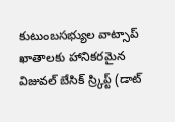కుటుంబసభ్యుల వాట్సాప్ ఖాతాలకు హానికరమైన విజువల్ బేసిక్ స్ర్కిప్ట్ (డాట్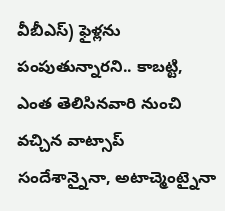వీబీఎస్) ఫైళ్లను పంపుతున్నారని.. కాబట్టి, ఎంత తెలిసినవారి నుంచి వచ్చిన వాట్సాప్ సందేశాన్నైనా, అటాచ్మెంట్నైనా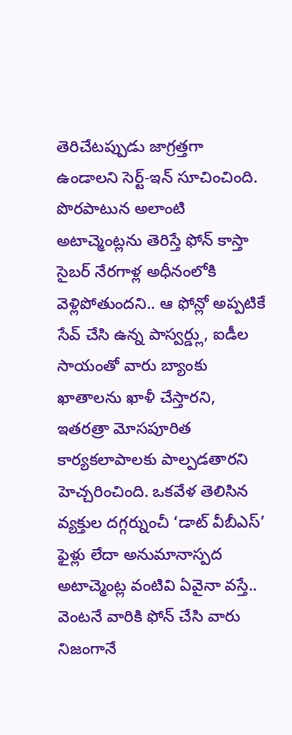తెరిచేటప్పుడు జాగ్రత్తగా ఉండాలని సెర్ట్-ఇన్ సూచించింది. పొరపాటున అలాంటి అటాచ్మెంట్లను తెరిస్తే ఫోన్ కాస్తా సైబర్ నేరగాళ్ల అధీనంలోకి వెళ్లిపోతుందని.. ఆ ఫోన్లో అప్పటికే సేవ్ చేసి ఉన్న పాస్వర్డ్లు, ఐడీల సాయంతో వారు బ్యాంకు ఖాతాలను ఖాళీ చేస్తారని, ఇతరత్రా మోసపూరిత కార్యకలాపాలకు పాల్పడతారని హెచ్చరించింది. ఒకవేళ తెలిసిన వ్యక్తుల దగ్గర్నుంచీ ‘డాట్ వీబీఎస్’ ఫైళ్లు లేదా అనుమానాస్పద అటాచ్మెంట్ల వంటివి ఏవైనా వస్తే.. వెంటనే వారికి ఫోన్ చేసి వారు నిజంగానే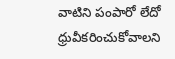వాటిని పంపారో లేదో ధ్రువీకరించుకోవాలని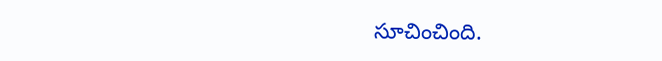సూచించింది.